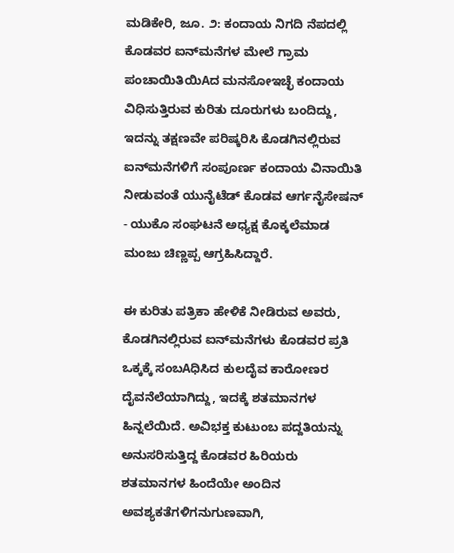ಮಡಿಕೇರಿ, ಜೂ. ೨: ಕಂದಾಯ ನಿಗದಿ ನೆಪದಲ್ಲಿ ಕೊಡವರ ಐನ್‌ಮನೆಗಳ ಮೇಲೆ ಗ್ರಾಮ ಪಂಚಾಯಿತಿಯಿAದ ಮನಸೋಇಚ್ಛೆ ಕಂದಾಯ ವಿಧಿಸುತ್ತಿರುವ ಕುರಿತು ದೂರುಗಳು ಬಂದಿದ್ದು, ಇದನ್ನು ತಕ್ಷಣವೇ ಪರಿಷ್ಕರಿಸಿ ಕೊಡಗಿನಲ್ಲಿರುವ ಐನ್‌ಮನೆಗಳಿಗೆ ಸಂಪೂರ್ಣ ಕಂದಾಯ ವಿನಾಯಿತಿ ನೀಡುವಂತೆ ಯುನೈಟೆಡ್ ಕೊಡವ ಆರ್ಗನೈಸೇಷನ್ - ಯುಕೊ ಸಂಘಟನೆ ಅಧ್ಯಕ್ಷ ಕೊಕ್ಕಲೆಮಾಡ ಮಂಜು ಚಿಣ್ಣಪ್ಪ ಆಗ್ರಹಿಸಿದ್ದಾರೆ.

ಈ ಕುರಿತು ಪತ್ರಿಕಾ ಹೇಳಿಕೆ ನೀಡಿರುವ ಅವರು, ಕೊಡಗಿನಲ್ಲಿರುವ ಐನ್‌ಮನೆಗಳು ಕೊಡವರ ಪ್ರತಿ ಒಕ್ಕಕ್ಕೆ ಸಂಬAಧಿಸಿದ ಕುಲದೈವ ಕಾರೋಣರ ದೈವನೆಲೆಯಾಗಿದ್ದು, ಇದಕ್ಕೆ ಶತಮಾನಗಳ ಹಿನ್ನಲೆಯಿದೆ. ಅವಿಭಕ್ತ ಕುಟುಂಬ ಪದ್ದತಿಯನ್ನು ಅನುಸರಿಸುತ್ತಿದ್ದ ಕೊಡವರ ಹಿರಿಯರು ಶತಮಾನಗಳ ಹಿಂದೆಯೇ ಅಂದಿನ ಅವಶ್ಯಕತೆಗಳಿಗನುಗುಣವಾಗಿ,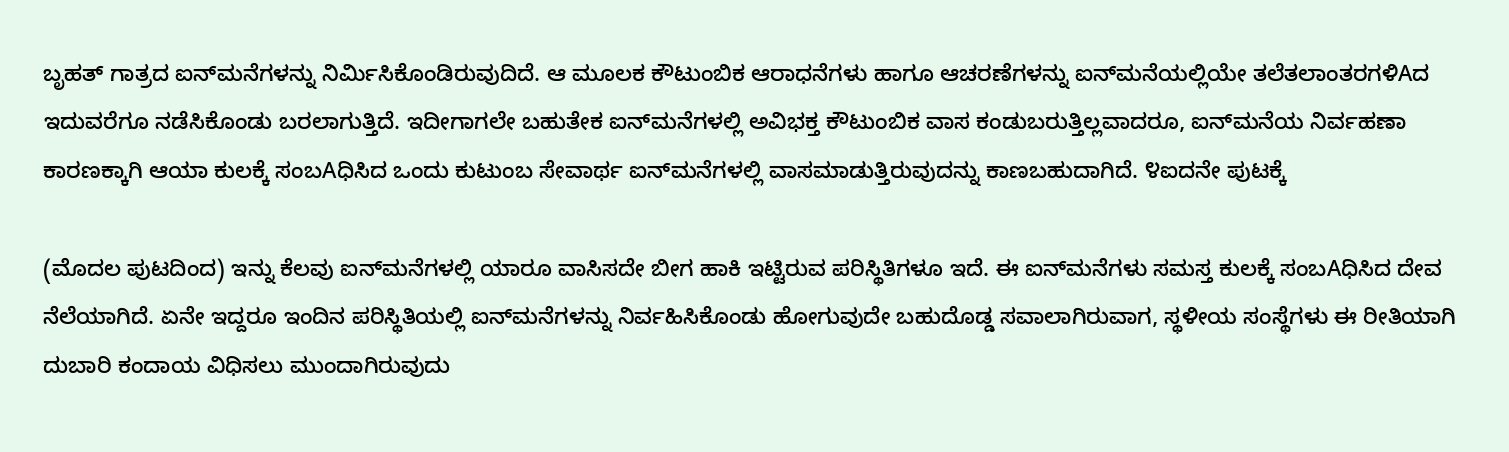ಬೃಹತ್ ಗಾತ್ರದ ಐನ್‌ಮನೆಗಳನ್ನು ನಿರ್ಮಿಸಿಕೊಂಡಿರುವುದಿದೆ. ಆ ಮೂಲಕ ಕೌಟುಂಬಿಕ ಆರಾಧನೆಗಳು ಹಾಗೂ ಆಚರಣೆಗಳನ್ನು ಐನ್‌ಮನೆಯಲ್ಲಿಯೇ ತಲೆತಲಾಂತರಗಳಿAದ ಇದುವರೆಗೂ ನಡೆಸಿಕೊಂಡು ಬರಲಾಗುತ್ತಿದೆ. ಇದೀಗಾಗಲೇ ಬಹುತೇಕ ಐನ್‌ಮನೆಗಳಲ್ಲಿ ಅವಿಭಕ್ತ ಕೌಟುಂಬಿಕ ವಾಸ ಕಂಡುಬರುತ್ತಿಲ್ಲವಾದರೂ, ಐನ್‌ಮನೆಯ ನಿರ್ವಹಣಾ ಕಾರಣಕ್ಕಾಗಿ ಆಯಾ ಕುಲಕ್ಕೆ ಸಂಬAಧಿಸಿದ ಒಂದು ಕುಟುಂಬ ಸೇವಾರ್ಥ ಐನ್‌ಮನೆಗಳಲ್ಲಿ ವಾಸಮಾಡುತ್ತಿರುವುದನ್ನು ಕಾಣಬಹುದಾಗಿದೆ. ೪ಐದನೇ ಪುಟಕ್ಕೆ

(ಮೊದಲ ಪುಟದಿಂದ) ಇನ್ನು ಕೆಲವು ಐನ್‌ಮನೆಗಳಲ್ಲಿ ಯಾರೂ ವಾಸಿಸದೇ ಬೀಗ ಹಾಕಿ ಇಟ್ಟಿರುವ ಪರಿಸ್ಥಿತಿಗಳೂ ಇದೆ. ಈ ಐನ್‌ಮನೆಗಳು ಸಮಸ್ತ ಕುಲಕ್ಕೆ ಸಂಬAಧಿಸಿದ ದೇವ ನೆಲೆಯಾಗಿದೆ. ಏನೇ ಇದ್ದರೂ ಇಂದಿನ ಪರಿಸ್ಥಿತಿಯಲ್ಲಿ ಐನ್‌ಮನೆಗಳನ್ನು ನಿರ್ವಹಿಸಿಕೊಂಡು ಹೋಗುವುದೇ ಬಹುದೊಡ್ಡ ಸವಾಲಾಗಿರುವಾಗ, ಸ್ಥಳೀಯ ಸಂಸ್ಥೆಗಳು ಈ ರೀತಿಯಾಗಿ ದುಬಾರಿ ಕಂದಾಯ ವಿಧಿಸಲು ಮುಂದಾಗಿರುವುದು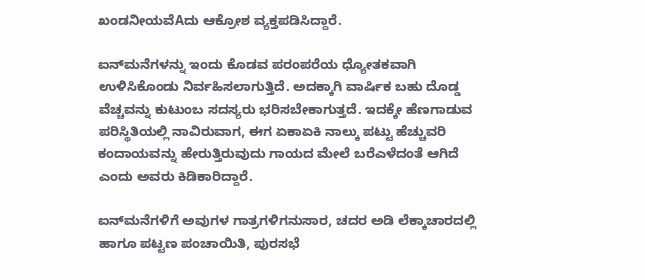ಖಂಡನೀಯವೆAದು ಆಕ್ರೋಶ ವ್ಯಕ್ತಪಡಿಸಿದ್ದಾರೆ.

ಐನ್‌ಮನೆಗಳನ್ನು ಇಂದು ಕೊಡವ ಪರಂಪರೆಯ ಧ್ಯೋತಕವಾಗಿ ಉಳಿಸಿಕೊಂಡು ನಿರ್ವಹಿಸಲಾಗುತ್ತಿದೆ. ಅದಕ್ಕಾಗಿ ವಾರ್ಷಿಕ ಬಹು ದೊಡ್ಡ ವೆಚ್ಚವನ್ನು ಕುಟುಂಬ ಸದಸ್ಯರು ಭರಿಸಬೇಕಾಗುತ್ತದೆ. ಇದಕ್ಕೇ ಹೆಣಗಾಡುವ ಪರಿಸ್ಥಿತಿಯಲ್ಲಿ ನಾವಿರುವಾಗ, ಈಗ ಏಕಾಏಕಿ ನಾಲ್ಕು ಪಟ್ಟು ಹೆಚ್ಚುವರಿ ಕಂದಾಯವನ್ನು ಹೇರುತ್ತಿರುವುದು ಗಾಯದ ಮೇಲೆ ಬರೆಎಳೆದಂತೆ ಆಗಿದೆ ಎಂದು ಅವರು ಕಿಡಿಕಾರಿದ್ದಾರೆ.

ಐನ್‌ಮನೆಗಳಿಗೆ ಅವುಗಳ ಗಾತ್ರಗಳಿಗನುಸಾರ, ಚದರ ಅಡಿ ಲೆಕ್ಕಾಚಾರದಲ್ಲಿ ಹಾಗೂ ಪಟ್ಟಣ ಪಂಚಾಯಿತಿ, ಪುರಸಭೆ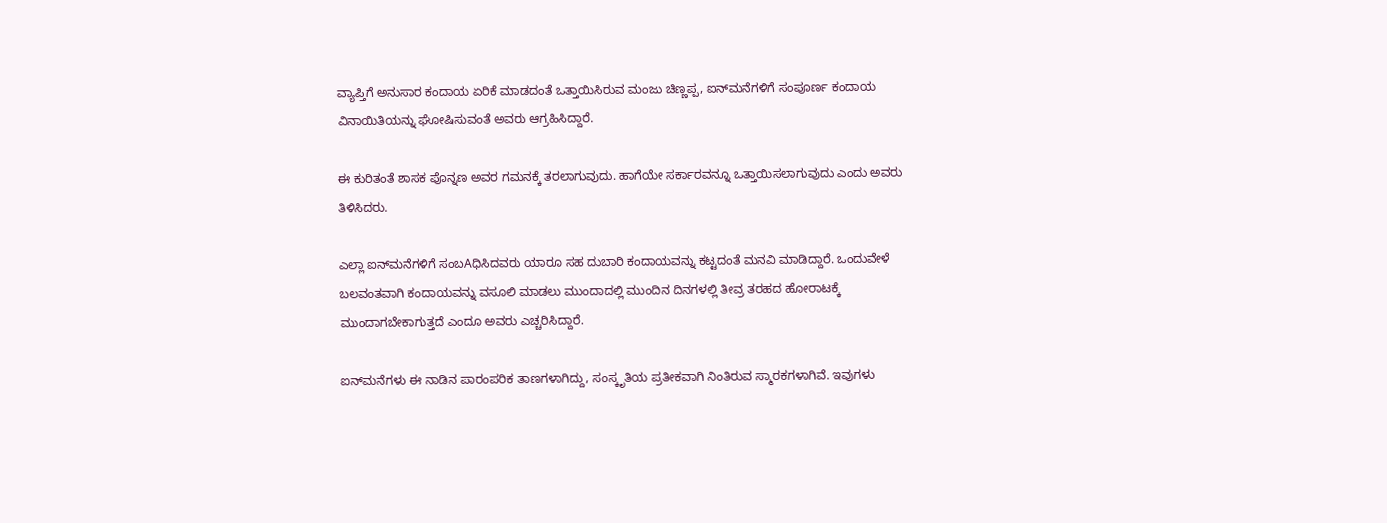ವ್ಯಾಪ್ತಿಗೆ ಅನುಸಾರ ಕಂದಾಯ ಏರಿಕೆ ಮಾಡದಂತೆ ಒತ್ತಾಯಿಸಿರುವ ಮಂಜು ಚಿಣ್ಣಪ್ಪ, ಐನ್‌ಮನೆಗಳಿಗೆ ಸಂಪೂರ್ಣ ಕಂದಾಯ ವಿನಾಯಿತಿಯನ್ನು ಘೋಷಿಸುವಂತೆ ಅವರು ಆಗ್ರಹಿಸಿದ್ದಾರೆ.

ಈ ಕುರಿತಂತೆ ಶಾಸಕ ಪೊನ್ನಣ ಅವರ ಗಮನಕ್ಕೆ ತರಲಾಗುವುದು. ಹಾಗೆಯೇ ಸರ್ಕಾರವನ್ನೂ ಒತ್ತಾಯಿಸಲಾಗುವುದು ಎಂದು ಅವರು ತಿಳಿಸಿದರು.

ಎಲ್ಲಾ ಐನ್‌ಮನೆಗಳಿಗೆ ಸಂಬAಧಿಸಿದವರು ಯಾರೂ ಸಹ ದುಬಾರಿ ಕಂದಾಯವನ್ನು ಕಟ್ಟದಂತೆ ಮನವಿ ಮಾಡಿದ್ದಾರೆ. ಒಂದುವೇಳೆ ಬಲವಂತವಾಗಿ ಕಂದಾಯವನ್ನು ವಸೂಲಿ ಮಾಡಲು ಮುಂದಾದಲ್ಲಿ ಮುಂದಿನ ದಿನಗಳಲ್ಲಿ ತೀವ್ರ ತರಹದ ಹೋರಾಟಕ್ಕೆ ಮುಂದಾಗಬೇಕಾಗುತ್ತದೆ ಎಂದೂ ಅವರು ಎಚ್ಚರಿಸಿದ್ದಾರೆ.

ಐನ್‌ಮನೆಗಳು ಈ ನಾಡಿನ ಪಾರಂಪರಿಕ ತಾಣಗಳಾಗಿದ್ದು, ಸಂಸ್ಕೃತಿಯ ಪ್ರತೀಕವಾಗಿ ನಿಂತಿರುವ ಸ್ಮಾರಕಗಳಾಗಿವೆ. ಇವುಗಳು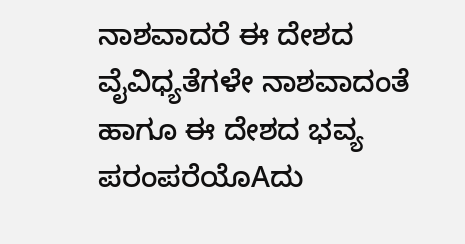ನಾಶವಾದರೆ ಈ ದೇಶದ ವೈವಿಧ್ಯತೆಗಳೇ ನಾಶವಾದಂತೆ ಹಾಗೂ ಈ ದೇಶದ ಭವ್ಯ ಪರಂಪರೆಯೊAದು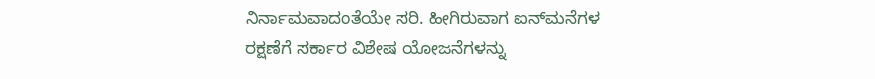ನಿರ್ನಾಮವಾದಂತೆಯೇ ಸರಿ. ಹೀಗಿರುವಾಗ ಐನ್‌ಮನೆಗಳ ರಕ್ಷಣೆಗೆ ಸರ್ಕಾರ ವಿಶೇಷ ಯೋಜನೆಗಳನ್ನು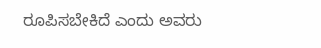ರೂಪಿಸಬೇಕಿದೆ ಎಂದು ಅವರು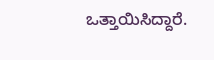ಒತ್ತಾಯಿಸಿದ್ದಾರೆ.